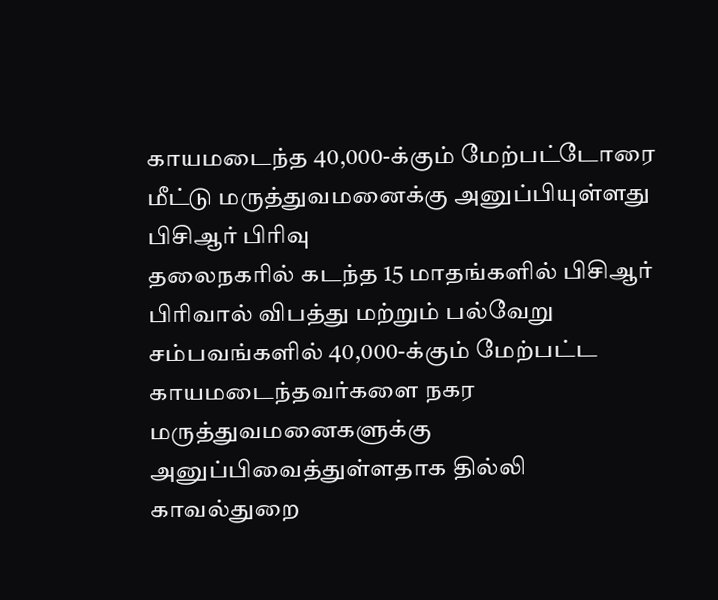காயமடைந்த 40,000-க்கும் மேற்பட்டோரை மீட்டு மருத்துவமனைக்கு அனுப்பியுள்ளது பிசிஆர் பிரிவு
தலைநகரில் கடந்த 15 மாதங்களில் பிசிஆர் பிரிவால் விபத்து மற்றும் பல்வேறு சம்பவங்களில் 40,000-க்கும் மேற்பட்ட காயமடைந்தவர்களை நகர மருத்துவமனைகளுக்கு அனுப்பிவைத்துள்ளதாக தில்லி காவல்துறை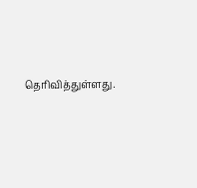தெரிவித்துள்ளது.